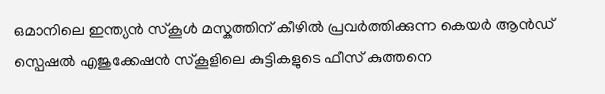ഒമാനിലെ ഇന്ത്യൻ സ്കൂൾ മസ്കത്തിന് കീഴിൽ പ്രവർത്തിക്കുന്ന കെയർ ആൻഡ് സ്പെഷൽ എജുക്കേഷൻ സ്കൂളിലെ കുട്ടികളുടെ ഫീസ് കുത്തനെ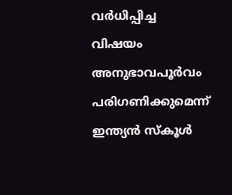വർധിപ്പിച്ച വിഷയം അനുഭാവപൂർവം പരിഗണിക്കുമെന്ന് ഇന്ത്യൻ സ്കൂൾ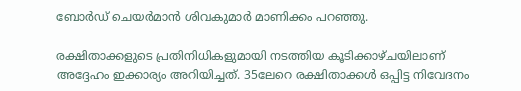ബോർഡ് ചെയർമാൻ ശിവകുമാർ മാണിക്കം പറഞ്ഞു.

രക്ഷിതാക്കളുടെ പ്രതിനിധികളുമായി നടത്തിയ കൂടിക്കാഴ്ചയിലാണ് അദ്ദേഹം ഇക്കാര്യം അറിയിച്ചത്. 35ലേറെ രക്ഷിതാക്കൾ ഒപ്പിട്ട നിവേദനം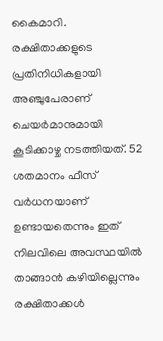കൈമാറി. രക്ഷിതാക്കളുടെ പ്രതിനിധികളായി അഞ്ചുപേരാണ് ചെയർമാനുമായി കൂടിക്കാഴ്ച നടത്തിയത്. 52 ശതമാനം ഫീസ് വർധനയാണ് ഉണ്ടായതെന്നും ഇത് നിലവിലെ അവസ്ഥയിൽ താങ്ങാൻ കഴിയില്ലെന്നും രക്ഷിതാക്കൾ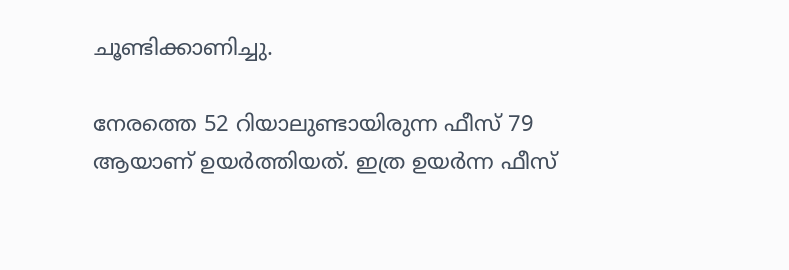ചൂണ്ടിക്കാണിച്ചു.

നേരത്തെ 52 റിയാലുണ്ടായിരുന്ന ഫീസ് 79 ആയാണ് ഉയർത്തിയത്. ഇത്ര ഉയർന്ന ഫീസ്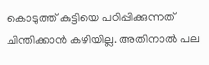കൊടുത്ത് കുട്ടിയെ പഠിപ്പിക്കുന്നത് ചിന്തിക്കാൻ കഴിയില്ല. അതിനാൽ പല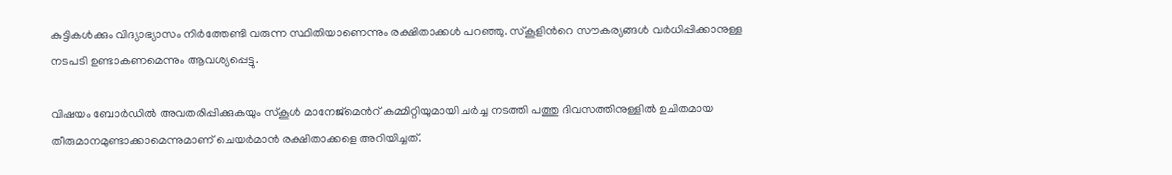കുട്ടികൾക്കും വിദ്യാഭ്യാസം നിർത്തേണ്ടി വരുന്ന സ്ഥിതിയാണെന്നും രക്ഷിതാക്കൾ പറഞ്ഞു. സ്കൂളിന്‍റെ സൗകര്യങ്ങൾ വർധിപ്പിക്കാനുള്ള നടപടി ഉണ്ടാകണമെന്നും ആവശ്യപ്പെട്ടു.

വിഷയം ബോർഡിൽ അവതരിപ്പിക്കുകയും സ്കൂൾ മാനേജ്മെന്‍റ് കമ്മിറ്റിയുമായി ചർച്ച നടത്തി പത്തു ദിവസത്തിനുള്ളിൽ ഉചിതമായ തീരുമാനമുണ്ടാക്കാമെന്നുമാണ് ചെയർമാൻ രക്ഷിതാക്കളെ അറിയിച്ചത്.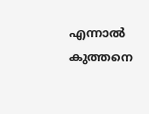എന്നാൽ കുത്തനെ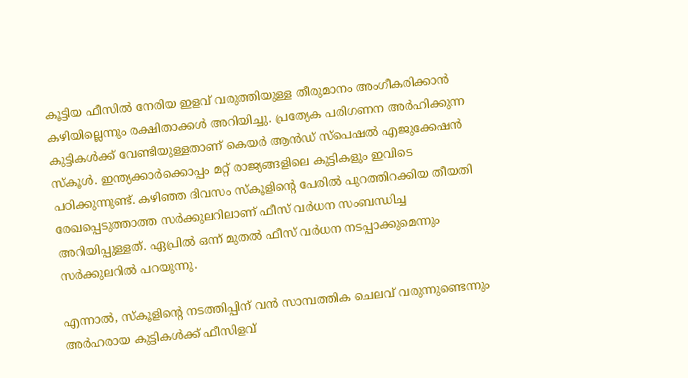കൂട്ടിയ ഫീസിൽ നേരിയ ഇളവ് വരുത്തിയുള്ള തീരുമാനം അംഗീകരിക്കാൻ കഴിയില്ലെന്നും രക്ഷിതാക്കൾ അറിയിച്ചു. പ്രത്യേക പരിഗണന അർഹിക്കുന്ന കുട്ടികൾക്ക് വേണ്ടിയുള്ളതാണ് കെയർ ആൻഡ് സ്പെഷൽ എജുക്കേഷൻ സ്കൂൾ. ഇന്ത്യക്കാർക്കൊപ്പം മറ്റ് രാജ്യങ്ങളിലെ കുട്ടികളും ഇവിടെ പഠിക്കുന്നുണ്ട്. കഴിഞ്ഞ ദിവസം സ്കൂളിന്‍റെ പേരിൽ പുറത്തിറക്കിയ തീയതി രേഖപ്പെടുത്താത്ത സർക്കുലറിലാണ് ഫീസ് വർധന സംബന്ധിച്ച അറിയിപ്പുള്ളത്. ഏപ്രിൽ ഒന്ന് മുതൽ ഫീസ് വർധന നടപ്പാക്കുമെന്നും സർക്കുലറിൽ പറയുന്നു.

എന്നാൽ, സ്കൂളിന്‍റെ നടത്തിപ്പിന് വൻ സാമ്പത്തിക ചെലവ് വരുന്നുണ്ടെന്നും അർഹരായ കുട്ടികൾക്ക് ഫീസിളവ്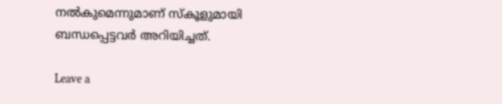നൽകുമെന്നുമാണ് സ്കൂളുമായി ബന്ധപ്പെട്ടവർ അറിയിച്ചത്.

Leave a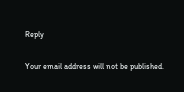Reply

Your email address will not be published.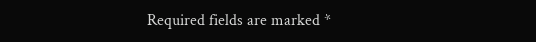Required fields are marked *